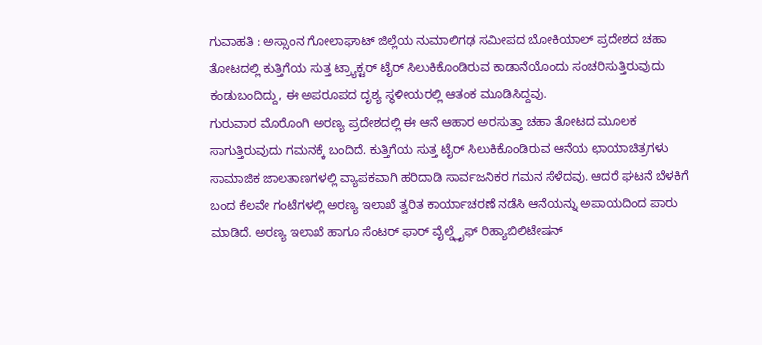ಗುವಾಹತಿ : ಅಸ್ಸಾಂನ ಗೋಲಾಘಾಟ್ ಜಿಲ್ಲೆಯ ನುಮಾಲಿಗಢ ಸಮೀಪದ ಬೋಕಿಯಾಲ್ ಪ್ರದೇಶದ ಚಹಾ ತೋಟದಲ್ಲಿ ಕುತ್ತಿಗೆಯ ಸುತ್ತ ಟ್ರ್ಯಾಕ್ಟರ್ ಟೈರ್ ಸಿಲುಕಿಕೊಂಡಿರುವ ಕಾಡಾನೆಯೊಂದು ಸಂಚರಿಸುತ್ತಿರುವುದು ಕಂಡುಬಂದಿದ್ದು, ಈ ಅಪರೂಪದ ದೃಶ್ಯ ಸ್ಥಳೀಯರಲ್ಲಿ ಆತಂಕ ಮೂಡಿಸಿದ್ದವು.
ಗುರುವಾರ ಮೊರೊಂಗಿ ಅರಣ್ಯ ಪ್ರದೇಶದಲ್ಲಿ ಈ ಆನೆ ಆಹಾರ ಅರಸುತ್ತಾ ಚಹಾ ತೋಟದ ಮೂಲಕ ಸಾಗುತ್ತಿರುವುದು ಗಮನಕ್ಕೆ ಬಂದಿದೆ. ಕುತ್ತಿಗೆಯ ಸುತ್ತ ಟೈರ್ ಸಿಲುಕಿಕೊಂಡಿರುವ ಆನೆಯ ಛಾಯಾಚಿತ್ರಗಳು ಸಾಮಾಜಿಕ ಜಾಲತಾಣಗಳಲ್ಲಿ ವ್ಯಾಪಕವಾಗಿ ಹರಿದಾಡಿ ಸಾರ್ವಜನಿಕರ ಗಮನ ಸೆಳೆದವು. ಆದರೆ ಘಟನೆ ಬೆಳಕಿಗೆ ಬಂದ ಕೆಲವೇ ಗಂಟೆಗಳಲ್ಲಿ ಅರಣ್ಯ ಇಲಾಖೆ ತ್ವರಿತ ಕಾರ್ಯಾಚರಣೆ ನಡೆಸಿ ಆನೆಯನ್ನು ಅಪಾಯದಿಂದ ಪಾರು ಮಾಡಿದೆ. ಅರಣ್ಯ ಇಲಾಖೆ ಹಾಗೂ ಸೆಂಟರ್ ಫಾರ್ ವೈಲ್ಡ್ಲೈಫ್ ರಿಹ್ಯಾಬಿಲಿಟೇಷನ್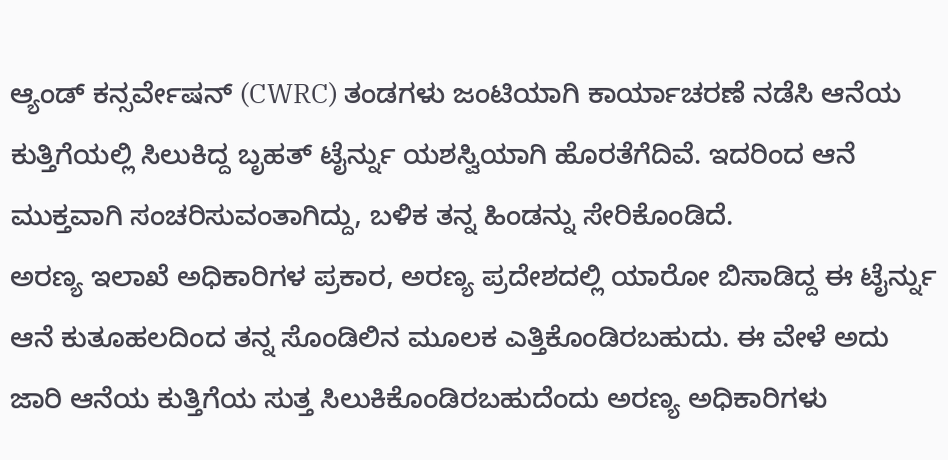ಆ್ಯಂಡ್ ಕನ್ಸರ್ವೇಷನ್ (CWRC) ತಂಡಗಳು ಜಂಟಿಯಾಗಿ ಕಾರ್ಯಾಚರಣೆ ನಡೆಸಿ ಆನೆಯ ಕುತ್ತಿಗೆಯಲ್ಲಿ ಸಿಲುಕಿದ್ದ ಬೃಹತ್ ಟೈರ್ನ್ನು ಯಶಸ್ವಿಯಾಗಿ ಹೊರತೆಗೆದಿವೆ. ಇದರಿಂದ ಆನೆ ಮುಕ್ತವಾಗಿ ಸಂಚರಿಸುವಂತಾಗಿದ್ದು, ಬಳಿಕ ತನ್ನ ಹಿಂಡನ್ನು ಸೇರಿಕೊಂಡಿದೆ.
ಅರಣ್ಯ ಇಲಾಖೆ ಅಧಿಕಾರಿಗಳ ಪ್ರಕಾರ, ಅರಣ್ಯ ಪ್ರದೇಶದಲ್ಲಿ ಯಾರೋ ಬಿಸಾಡಿದ್ದ ಈ ಟೈರ್ನ್ನು ಆನೆ ಕುತೂಹಲದಿಂದ ತನ್ನ ಸೊಂಡಿಲಿನ ಮೂಲಕ ಎತ್ತಿಕೊಂಡಿರಬಹುದು. ಈ ವೇಳೆ ಅದು ಜಾರಿ ಆನೆಯ ಕುತ್ತಿಗೆಯ ಸುತ್ತ ಸಿಲುಕಿಕೊಂಡಿರಬಹುದೆಂದು ಅರಣ್ಯ ಅಧಿಕಾರಿಗಳು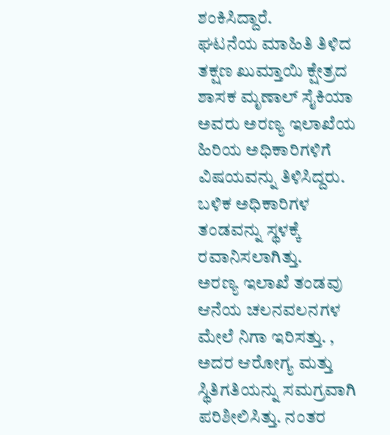ಶಂಕಿಸಿದ್ದಾರೆ.
ಘಟನೆಯ ಮಾಹಿತಿ ತಿಳಿದ ತಕ್ಷಣ ಖುಮ್ತಾಯಿ ಕ್ಷೇತ್ರದ ಶಾಸಕ ಮೃಣಾಲ್ ಸೈಕಿಯಾ ಅವರು ಅರಣ್ಯ ಇಲಾಖೆಯ ಹಿರಿಯ ಅಧಿಕಾರಿಗಳಿಗೆ ವಿಷಯವನ್ನು ತಿಳಿಸಿದ್ದರು. ಬಳಿಕ ಅಧಿಕಾರಿಗಳ ತಂಡವನ್ನು ಸ್ಥಳಕ್ಕೆ ರವಾನಿಸಲಾಗಿತ್ತು.
ಅರಣ್ಯ ಇಲಾಖೆ ತಂಡವು ಆನೆಯ ಚಲನವಲನಗಳ ಮೇಲೆ ನಿಗಾ ಇರಿಸತ್ತು. , ಅದರ ಆರೋಗ್ಯ ಮತ್ತು ಸ್ಥಿತಿಗತಿಯನ್ನು ಸಮಗ್ರವಾಗಿ ಪರಿಶೀಲಿಸಿತ್ತು. ನಂತರ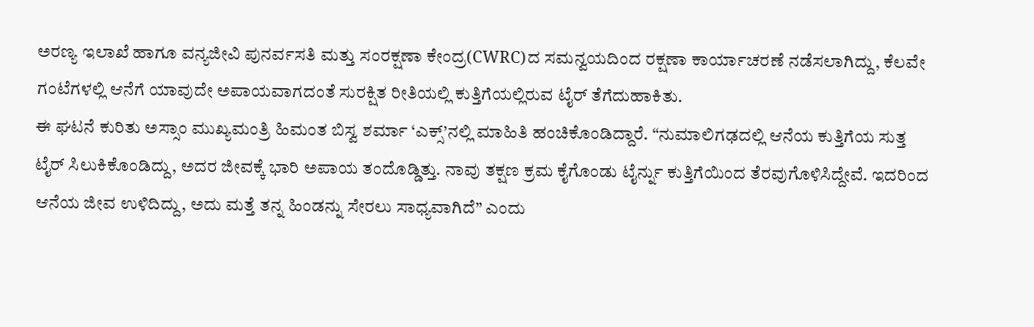ಅರಣ್ಯ ಇಲಾಖೆ ಹಾಗೂ ವನ್ಯಜೀವಿ ಪುನರ್ವಸತಿ ಮತ್ತು ಸಂರಕ್ಷಣಾ ಕೇಂದ್ರ(CWRC)ದ ಸಮನ್ವಯದಿಂದ ರಕ್ಷಣಾ ಕಾರ್ಯಾಚರಣೆ ನಡೆಸಲಾಗಿದ್ದು, ಕೆಲವೇ ಗಂಟೆಗಳಲ್ಲಿ ಆನೆಗೆ ಯಾವುದೇ ಅಪಾಯವಾಗದಂತೆ ಸುರಕ್ಷಿತ ರೀತಿಯಲ್ಲಿ ಕುತ್ತಿಗೆಯಲ್ಲಿರುವ ಟೈರ್ ತೆಗೆದುಹಾಕಿತು.
ಈ ಘಟನೆ ಕುರಿತು ಅಸ್ಸಾಂ ಮುಖ್ಯಮಂತ್ರಿ ಹಿಮಂತ ಬಿಸ್ವ ಶರ್ಮಾ ‘ಎಕ್ಸ್’ನಲ್ಲಿ ಮಾಹಿತಿ ಹಂಚಿಕೊಂಡಿದ್ದಾರೆ. “ನುಮಾಲಿಗಢದಲ್ಲಿ ಆನೆಯ ಕುತ್ತಿಗೆಯ ಸುತ್ತ ಟೈರ್ ಸಿಲುಕಿಕೊಂಡಿದ್ದು, ಅದರ ಜೀವಕ್ಕೆ ಭಾರಿ ಅಪಾಯ ತಂದೊಡ್ಡಿತ್ತು. ನಾವು ತಕ್ಷಣ ಕ್ರಮ ಕೈಗೊಂಡು ಟೈರ್ನ್ನು ಕುತ್ತಿಗೆಯಿಂದ ತೆರವುಗೊಳಿಸಿದ್ದೇವೆ. ಇದರಿಂದ ಆನೆಯ ಜೀವ ಉಳಿದಿದ್ದು, ಅದು ಮತ್ತೆ ತನ್ನ ಹಿಂಡನ್ನು ಸೇರಲು ಸಾಧ್ಯವಾಗಿದೆ” ಎಂದು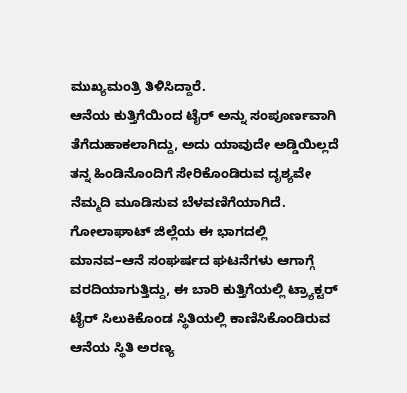ಮುಖ್ಯಮಂತ್ರಿ ತಿಳಿಸಿದ್ದಾರೆ.
ಆನೆಯ ಕುತ್ತಿಗೆಯಿಂದ ಟೈರ್ ಅನ್ನು ಸಂಪೂರ್ಣವಾಗಿ ತೆಗೆದುಹಾಕಲಾಗಿದ್ದು, ಅದು ಯಾವುದೇ ಅಡ್ಡಿಯಿಲ್ಲದೆ ತನ್ನ ಹಿಂಡಿನೊಂದಿಗೆ ಸೇರಿಕೊಂಡಿರುವ ದೃಶ್ಯವೇ ನೆಮ್ಮದಿ ಮೂಡಿಸುವ ಬೆಳವಣಿಗೆಯಾಗಿದೆ.
ಗೋಲಾಘಾಟ್ ಜಿಲ್ಲೆಯ ಈ ಭಾಗದಲ್ಲಿ ಮಾನವ–ಆನೆ ಸಂಘರ್ಷದ ಘಟನೆಗಳು ಆಗಾಗ್ಗೆ ವರದಿಯಾಗುತ್ತಿದ್ದು, ಈ ಬಾರಿ ಕುತ್ತಿಗೆಯಲ್ಲಿ ಟ್ರ್ಯಾಕ್ಟರ್ ಟೈರ್ ಸಿಲುಕಿಕೊಂಡ ಸ್ಥಿತಿಯಲ್ಲಿ ಕಾಣಿಸಿಕೊಂಡಿರುವ ಆನೆಯ ಸ್ಥಿತಿ ಅರಣ್ಯ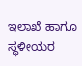ಇಲಾಖೆ ಹಾಗೂ ಸ್ಥಳೀಯರ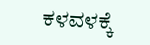ಕಳವಳಕ್ಕೆ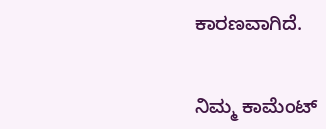ಕಾರಣವಾಗಿದೆ.


ನಿಮ್ಮ ಕಾಮೆಂಟ್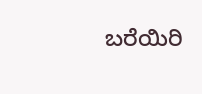ಬರೆಯಿರಿ